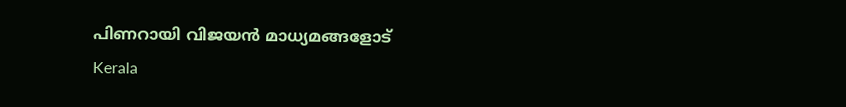പിണറായി വിജയൻ മാധ്യമങ്ങളോട്
Kerala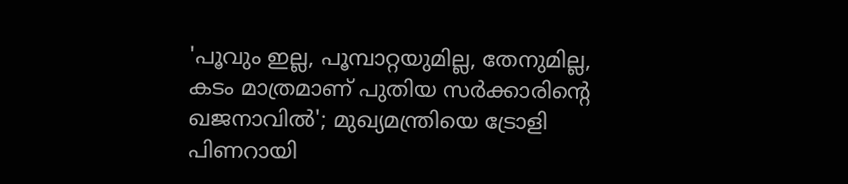'പൂവും ഇല്ല, പൂമ്പാറ്റയുമില്ല, തേനുമില്ല, കടം മാത്രമാണ് പുതിയ സര്‍ക്കാരിന്റെ ഖജനാവില്‍'; മുഖ്യമന്ത്രിയെ ട്രോളി പിണറായി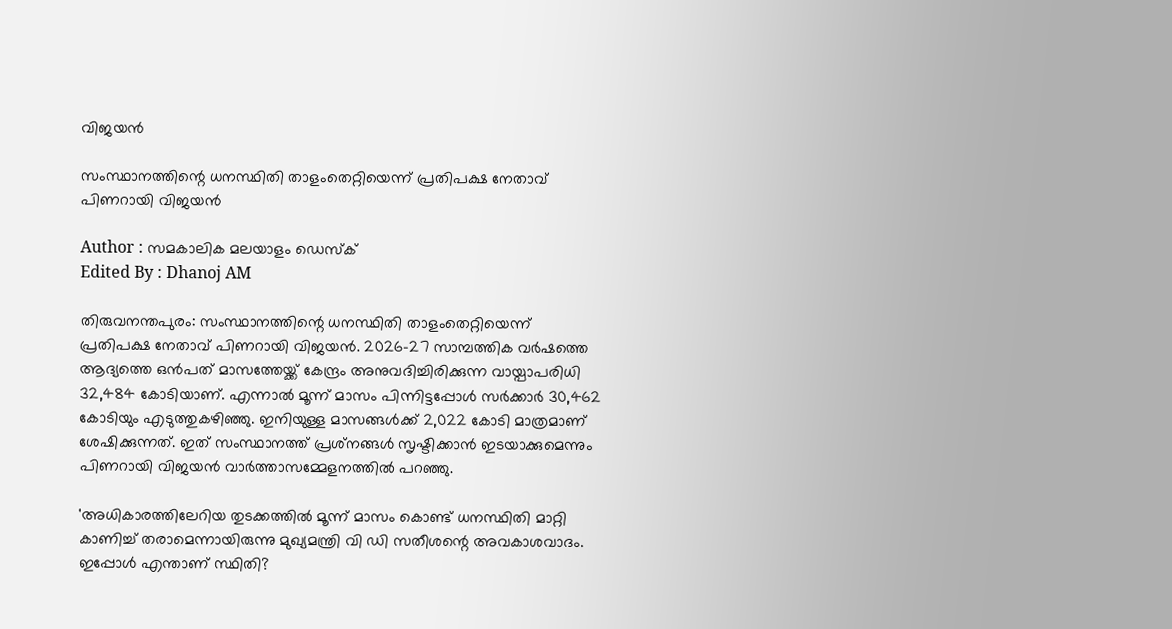വിജയന്‍

സംസ്ഥാനത്തിന്റെ ധനസ്ഥിതി താളംതെറ്റിയെന്ന് പ്രതിപക്ഷ നേതാവ് പിണറായി വിജയന്‍

Author : സമകാലിക മലയാളം ഡെസ്ക്
Edited By : Dhanoj AM

തിരുവനന്തപുരം: സംസ്ഥാനത്തിന്റെ ധനസ്ഥിതി താളംതെറ്റിയെന്ന് പ്രതിപക്ഷ നേതാവ് പിണറായി വിജയന്‍. 2026-27 സാമ്പത്തിക വര്‍ഷത്തെ ആദ്യത്തെ ഒന്‍പത് മാസത്തേയ്ക്ക് കേന്ദ്രം അനുവദിച്ചിരിക്കുന്ന വായ്പാപരിധി 32,484 കോടിയാണ്. എന്നാല്‍ മൂന്ന് മാസം പിന്നിട്ടപ്പോള്‍ സര്‍ക്കാര്‍ 30,462 കോടിയും എടുത്തുകഴിഞ്ഞു. ഇനിയുള്ള മാസങ്ങള്‍ക്ക് 2,022 കോടി മാത്രമാണ് ശേഷിക്കുന്നത്. ഇത് സംസ്ഥാനത്ത് പ്രശ്‌നങ്ങള്‍ സൃഷ്ടിക്കാന്‍ ഇടയാക്കുമെന്നും പിണറായി വിജയന്‍ വാര്‍ത്താസമ്മേളനത്തില്‍ പറഞ്ഞു.

'അധികാരത്തിലേറിയ തുടക്കത്തില്‍ മൂന്ന് മാസം കൊണ്ട് ധനസ്ഥിതി മാറ്റി കാണിച്ച് തരാമെന്നായിരുന്നു മുഖ്യമന്ത്രി വി ഡി സതീശന്റെ അവകാശവാദം. ഇപ്പോള്‍ എന്താണ് സ്ഥിതി?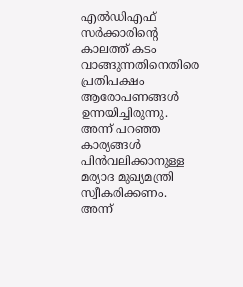എല്‍ഡിഎഫ് സര്‍ക്കാരിന്റെ കാലത്ത് കടം വാങ്ങുന്നതിനെതിരെ പ്രതിപക്ഷം ആരോപണങ്ങള്‍ ഉന്നയിച്ചിരുന്നു. അന്ന് പറഞ്ഞ കാര്യങ്ങള്‍ പിന്‍വലിക്കാനുള്ള മര്യാദ മുഖ്യമന്ത്രി സ്വീകരിക്കണം. അന്ന്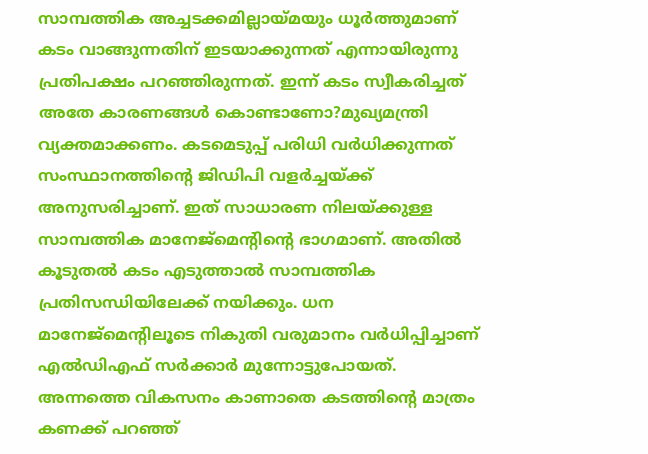സാമ്പത്തിക അച്ചടക്കമില്ലായ്മയും ധൂര്‍ത്തുമാണ് കടം വാങ്ങുന്നതിന് ഇടയാക്കുന്നത് എന്നായിരുന്നു പ്രതിപക്ഷം പറഞ്ഞിരുന്നത്. ഇന്ന് കടം സ്വീകരിച്ചത് അതേ കാരണങ്ങള്‍ കൊണ്ടാണോ?മുഖ്യമന്ത്രി വ്യക്തമാക്കണം. കടമെടുപ്പ് പരിധി വര്‍ധിക്കുന്നത് സംസ്ഥാനത്തിന്റെ ജിഡിപി വളര്‍ച്ചയ്ക്ക് അനുസരിച്ചാണ്. ഇത് സാധാരണ നിലയ്ക്കുള്ള സാമ്പത്തിക മാനേജ്‌മെന്റിന്റെ ഭാഗമാണ്. അതില്‍ കൂടുതല്‍ കടം എടുത്താല്‍ സാമ്പത്തിക പ്രതിസന്ധിയിലേക്ക് നയിക്കും. ധന മാനേജ്‌മെന്റിലൂടെ നികുതി വരുമാനം വര്‍ധിപ്പിച്ചാണ് എല്‍ഡിഎഫ് സര്‍ക്കാര്‍ മുന്നോട്ടുപോയത്. അന്നത്തെ വികസനം കാണാതെ കടത്തിന്റെ മാത്രം കണക്ക് പറഞ്ഞ്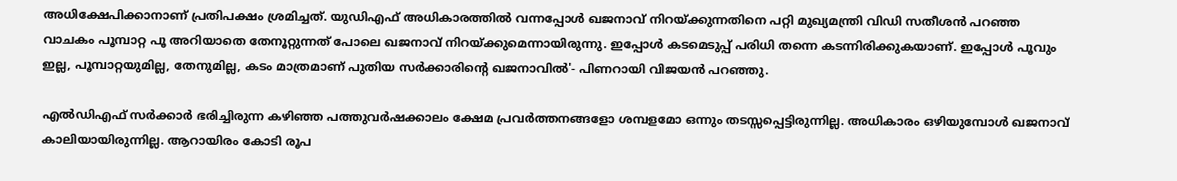അധിക്ഷേപിക്കാനാണ് പ്രതിപക്ഷം ശ്രമിച്ചത്. യുഡിഎഫ് അധികാരത്തില്‍ വന്നപ്പോള്‍ ഖജനാവ് നിറയ്ക്കുന്നതിനെ പറ്റി മുഖ്യമന്ത്രി വിഡി സതീശന്‍ പറഞ്ഞ വാചകം പൂമ്പാറ്റ പൂ അറിയാതെ തേനൂറ്റുന്നത് പോലെ ഖജനാവ് നിറയ്ക്കുമെന്നായിരുന്നു. ഇപ്പോള്‍ കടമെടുപ്പ് പരിധി തന്നെ കടന്നിരിക്കുകയാണ്. ഇപ്പോള്‍ പൂവും ഇല്ല, പൂമ്പാറ്റയുമില്ല, തേനുമില്ല, കടം മാത്രമാണ് പുതിയ സര്‍ക്കാരിന്റെ ഖജനാവില്‍'- പിണറായി വിജയന്‍ പറഞ്ഞു.

എല്‍ഡിഎഫ് സര്‍ക്കാര്‍ ഭരിച്ചിരുന്ന കഴിഞ്ഞ പത്തുവര്‍ഷക്കാലം ക്ഷേമ പ്രവര്‍ത്തനങ്ങളോ ശമ്പളമോ ഒന്നും തടസ്സപ്പെട്ടിരുന്നില്ല. അധികാരം ഒഴിയുമ്പോള്‍ ഖജനാവ് കാലിയായിരുന്നില്ല. ആറായിരം കോടി രൂപ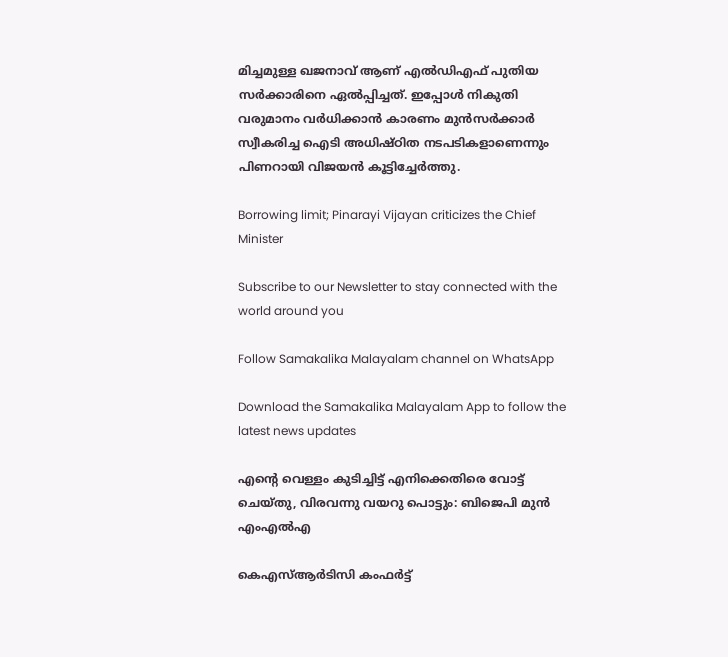മിച്ചമുള്ള ഖജനാവ് ആണ് എല്‍ഡിഎഫ് പുതിയ സര്‍ക്കാരിനെ ഏല്‍പ്പിച്ചത്. ഇപ്പോള്‍ നികുതി വരുമാനം വര്‍ധിക്കാന്‍ കാരണം മുന്‍സര്‍ക്കാര്‍ സ്വീകരിച്ച ഐടി അധിഷ്ഠിത നടപടികളാണെന്നും പിണറായി വിജയന്‍ കൂട്ടിച്ചേര്‍ത്തു.

Borrowing limit; Pinarayi Vijayan criticizes the Chief Minister

Subscribe to our Newsletter to stay connected with the world around you

Follow Samakalika Malayalam channel on WhatsApp

Download the Samakalika Malayalam App to follow the latest news updates

എന്റെ വെള്ളം കുടിച്ചിട്ട് എനിക്കെതിരെ വോട്ട് ചെയ്തു, വിരവന്നു വയറു പൊട്ടും: ബിജെപി മുന്‍ എംഎല്‍എ

കെഎസ്ആർടിസി കംഫർട്ട്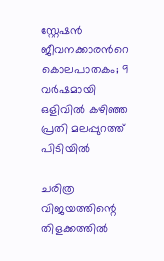സ്റ്റേഷൻ ജീവനക്കാരൻറെ കൊലപാതകം; 9 വർഷമായി ഒളിവിൽ കഴിഞ്ഞ പ്രതി മലപ്പുറത്ത് പിടിയിൽ

ചരിത്ര വിജയത്തിന്റെ തിളക്കത്തില്‍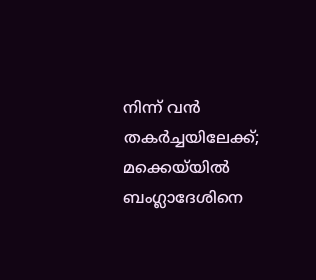നിന്ന് വന്‍ തകര്‍ച്ചയിലേക്ക്; മക്കെയ്‌യില്‍ ബംഗ്ലാദേശിനെ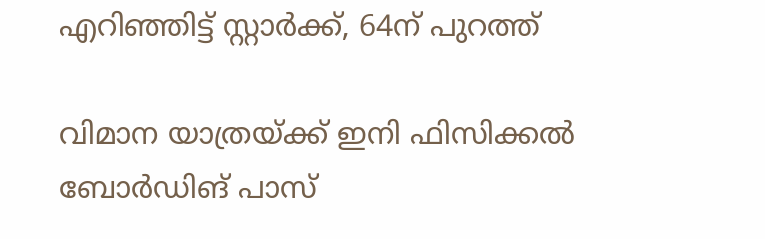എറിഞ്ഞിട്ട് സ്റ്റാര്‍ക്ക്, 64ന് പുറത്ത്

വിമാന യാത്രയ്ക്ക് ഇനി ഫിസിക്കല്‍ ബോര്‍ഡിങ് പാസ്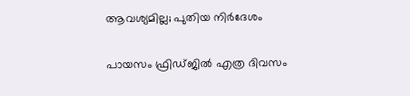ആവശ്യമില്ല; പുതിയ നിര്‍ദേശം

പായസം ഫ്രിഡ്ജിൽ എത്ര ദിവസം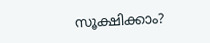സൂക്ഷിക്കാം?